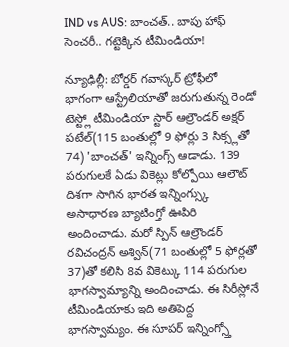IND vs AUS: బాంచత్.. బాపు హాఫ్ సెంచరీ.. గట్టెక్కిన టీమిండియా!

న్యూఢిల్లీ: బోర్డర్ గవాస్కర్ ట్రోఫీలో భాగంగా ఆస్ట్రేలియాతో జరుగుతున్న రెండో టెస్ట్లో టీమిండియా స్టార్ ఆల్రౌండర్ అక్షర్ పటేల్(115 బంతుల్లో 9 ఫోర్లు 3 సిక్స్లతో 74) 'బాంచత్' ఇన్నింగ్స్ ఆడాడు. 139 పరుగులకే ఏడు వికెట్లు కోల్పోయి ఆలౌట్ దిశగా సాగిన భారత ఇన్నింగ్స్కు అసాధారణ బ్యాటింగ్తో ఊపిరి అందించాడు. మరో స్పిన్ ఆల్రౌండర్ రవిచంద్రన్ అశ్విన్(71 బంతుల్లో 5 ఫోర్లతో 37)తో కలిసి 8వ వికెట్కు 114 పరుగుల భాగస్వామ్యాన్ని అందించాడు. ఈ సిరీస్లోనే టీమిండియాకు ఇది అతిపెద్ద భాగస్వామ్యం. ఈ సూపర్ ఇన్నింగ్స్తో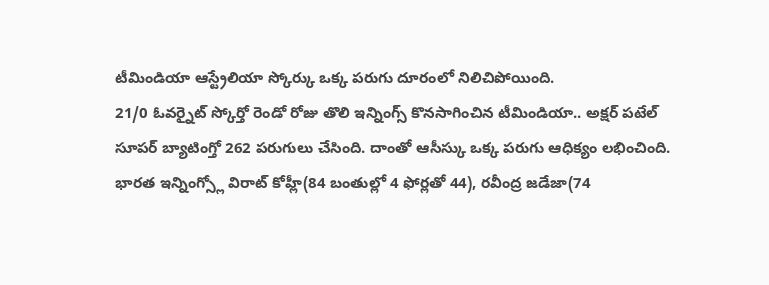టీమిండియా ఆస్ట్రేలియా స్కోర్కు ఒక్క పరుగు దూరంలో నిలిచిపోయింది.
21/0 ఓవర్నైట్ స్కోర్తో రెండో రోజు తొలి ఇన్నింగ్స్ కొనసాగించిన టీమిండియా.. అక్షర్ పటేల్ సూపర్ బ్యాటింగ్తో 262 పరుగులు చేసింది. దాంతో ఆసీస్కు ఒక్క పరుగు ఆధిక్యం లభించింది. భారత ఇన్నింగ్స్లో విరాట్ కోహ్లీ(84 బంతుల్లో 4 ఫోర్లతో 44), రవీంద్ర జడేజా(74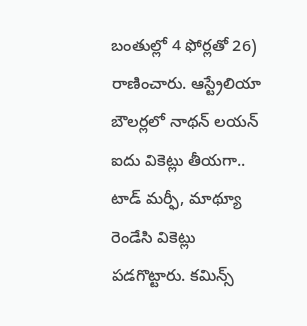బంతుల్లో 4 ఫోర్లతో 26) రాణించారు. ఆస్ట్రేలియా బౌలర్లలో నాథన్ లయన్ ఐదు వికెట్లు తీయగా.. టాడ్ మర్ఫీ, మాథ్యూ రెండేసి వికెట్లు పడగొట్టారు. కమిన్స్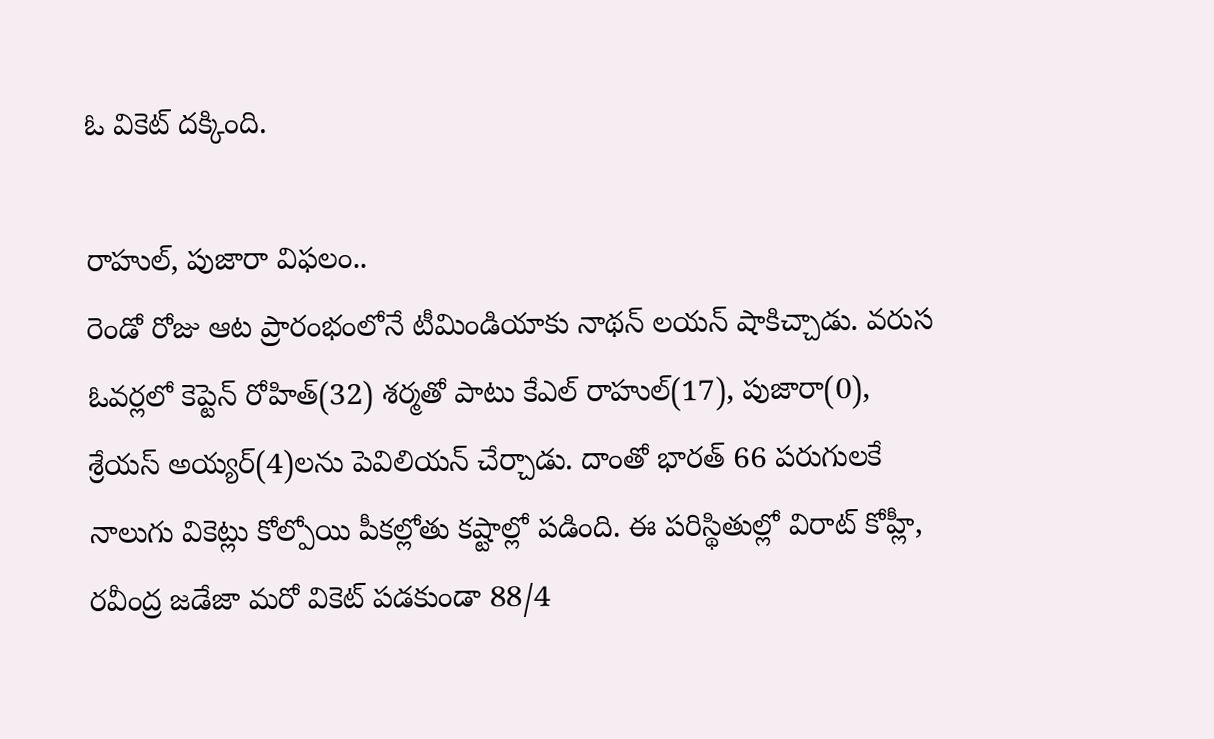ఓ వికెట్ దక్కింది.

రాహుల్, పుజారా విఫలం..
రెండో రోజు ఆట ప్రారంభంలోనే టీమిండియాకు నాథన్ లయన్ షాకిచ్చాడు. వరుస ఓవర్లలో కెప్టెన్ రోహిత్(32) శర్మతో పాటు కేఎల్ రాహుల్(17), పుజారా(0), శ్రేయస్ అయ్యర్(4)లను పెవిలియన్ చేర్చాడు. దాంతో భారత్ 66 పరుగులకే నాలుగు వికెట్లు కోల్పోయి పీకల్లోతు కష్టాల్లో పడింది. ఈ పరిస్థితుల్లో విరాట్ కోహ్లీ, రవీంద్ర జడేజా మరో వికెట్ పడకుండా 88/4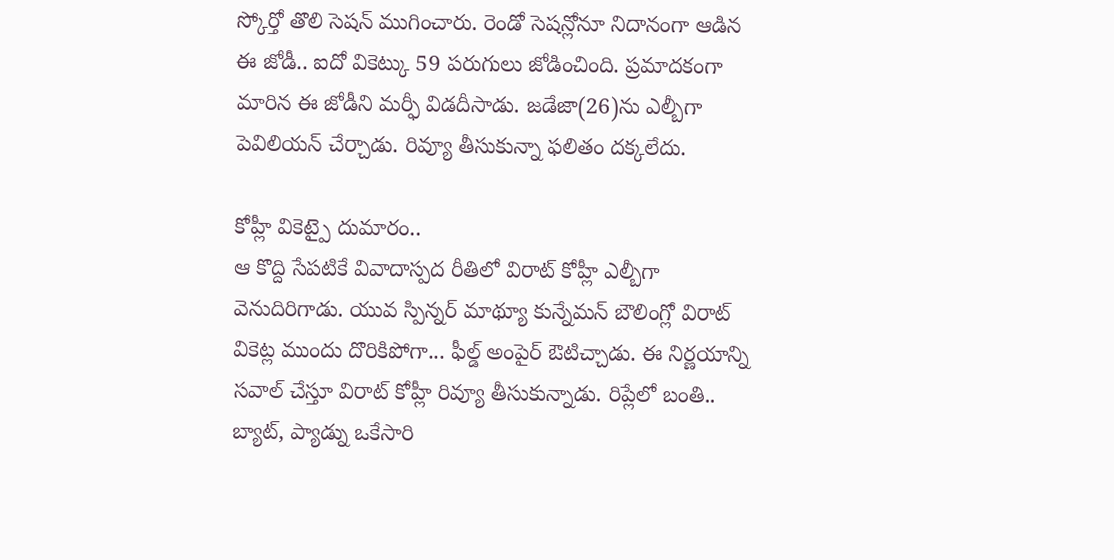స్కోర్తో తొలి సెషన్ ముగించారు. రెండో సెషన్లోనూ నిదానంగా ఆడిన ఈ జోడీ.. ఐదో వికెట్కు 59 పరుగులు జోడించింది. ప్రమాదకంగా మారిన ఈ జోడీని మర్ఫీ విడదీసాడు. జడేజా(26)ను ఎల్బీగా పెవిలియన్ చేర్చాడు. రివ్యూ తీసుకున్నా ఫలితం దక్కలేదు.

కోహ్లీ వికెట్పై దుమారం..
ఆ కొద్ది సేపటికే వివాదాస్పద రీతిలో విరాట్ కోహ్లీ ఎల్బీగా వెనుదిరిగాడు. యువ స్పిన్నర్ మాథ్యూ కున్నేమన్ బౌలింగ్లో విరాట్ వికెట్ల ముందు దొరికిపోగా... ఫీల్డ్ అంపైర్ ఔటిచ్చాడు. ఈ నిర్ణయాన్ని సవాల్ చేస్తూ విరాట్ కోహ్లీ రివ్యూ తీసుకున్నాడు. రిప్లేలో బంతి.. బ్యాట్, ప్యాడ్ను ఒకేసారి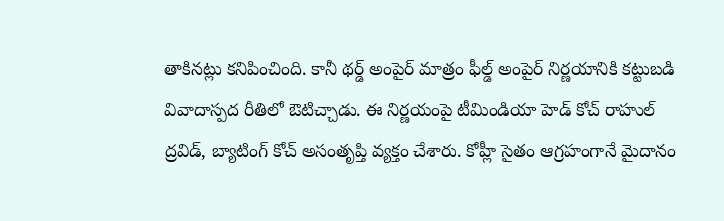తాకినట్లు కనిపించింది. కానీ థర్డ్ అంపైర్ మాత్రం ఫీల్డ్ అంపైర్ నిర్ణయానికి కట్టుబడి వివాదాస్పద రీతిలో ఔటిచ్చాడు. ఈ నిర్ణయంపై టీమిండియా హెడ్ కోచ్ రాహుల్ ద్రవిడ్, బ్యాటింగ్ కోచ్ అసంతృప్తి వ్యక్తం చేశారు. కోహ్లీ సైతం ఆగ్రహంగానే మైదానం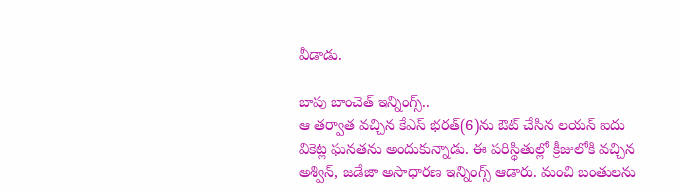వీడాడు.

బాపు బాంచెత్ ఇన్నింగ్స్..
ఆ తర్వాత వచ్చిన కేఎస్ భరత్(6)ను ఔట్ చేసిన లయన్ ఐదు వికెట్ల ఘనతను అందుకున్నాడు. ఈ పరిస్థితుల్లో క్రీజులోకి వచ్చిన అశ్విన్, జడేజా అసాధారణ ఇన్నింగ్స్ ఆడారు. మంచి బంతులను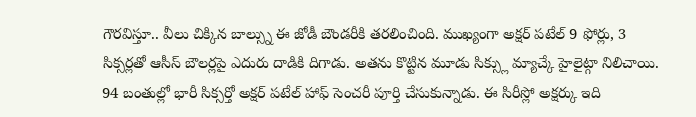గౌరవిస్తూ.. వీలు చిక్కిన బాల్స్ను ఈ జోడీ బౌండరీకి తరలించింది. ముఖ్యంగా అక్షర్ పటేల్ 9 ఫోర్లు, 3 సిక్సర్లతో ఆసీస్ బౌలర్లపై ఎదురు దాడికి దిగాడు. అతను కొట్టిన మూడు సిక్స్లు మ్యాచ్కే హైలైట్గా నిలిచాయి. 94 బంతుల్లో భారీ సిక్సర్తో అక్షర్ పటేల్ హాఫ్ సెంచరీ పూర్తి చేసుకున్నాడు. ఈ సిరీస్లో అక్షర్కు ఇది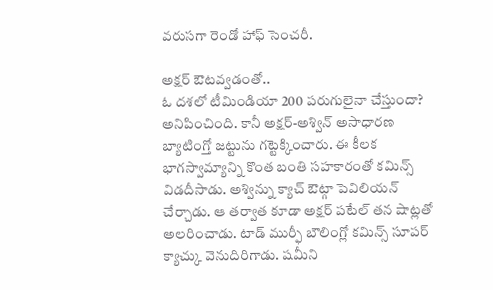వరుసగా రెండో హాఫ్ సెంచరీ.

అక్షర్ ఔటవ్వడంతో..
ఓ దశలో టీమిండియా 200 పరుగులైనా చేస్తుందా? అనిపించింది. కానీ అక్షర్-అశ్విన్ అసాధారణ బ్యాటింగ్తో జట్టును గట్టెక్కించారు. ఈ కీలక భాగస్వామ్యాన్ని కొంత బంతి సహకారంతో కమిన్స్ విడదీసాడు. అశ్విన్ను క్యాచ్ ఔట్గా పెవిలియన్ చేర్చాడు. ఆ తర్వాత కూడా అక్షర్ పటేల్ తన షాట్లతో అలరించాడు. టాడ్ ముర్ఫీ బౌలింగ్లో కమిన్స్ సూపర్ క్యాచ్కు వెనుదిరిగాడు. షమీని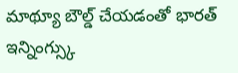మాథ్యూ బౌల్డ్ చేయడంతో భారత్ ఇన్నింగ్స్కు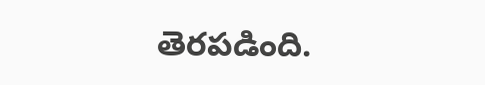తెరపడింది.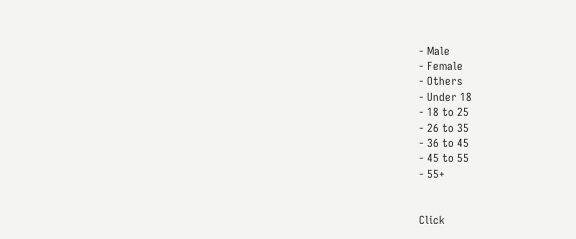- Male
- Female
- Others
- Under 18
- 18 to 25
- 26 to 35
- 36 to 45
- 45 to 55
- 55+


Click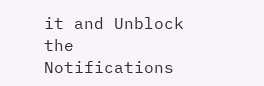it and Unblock the Notifications